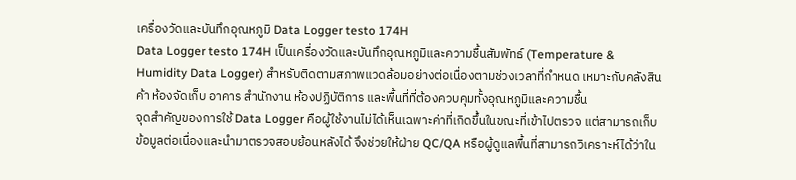เครื่องวัดและบันทึกอุณหภูมิ Data Logger testo 174H
Data Logger testo 174H เป็นเครื่องวัดและบันทึกอุณหภูมิและความชื้นสัมพัทธ์ (Temperature & Humidity Data Logger) สำหรับติดตามสภาพแวดล้อมอย่างต่อเนื่องตามช่วงเวลาที่กำหนด เหมาะกับคลังสินค้า ห้องจัดเก็บ อาคาร สำนักงาน ห้องปฏิบัติการ และพื้นที่ที่ต้องควบคุมทั้งอุณหภูมิและความชื้น
จุดสำคัญของการใช้ Data Logger คือผู้ใช้งานไม่ได้เห็นเฉพาะค่าที่เกิดขึ้นในขณะที่เข้าไปตรวจ แต่สามารถเก็บข้อมูลต่อเนื่องและนำมาตรวจสอบย้อนหลังได้ จึงช่วยให้ฝ่าย QC/QA หรือผู้ดูแลพื้นที่สามารถวิเคราะห์ได้ว่าใน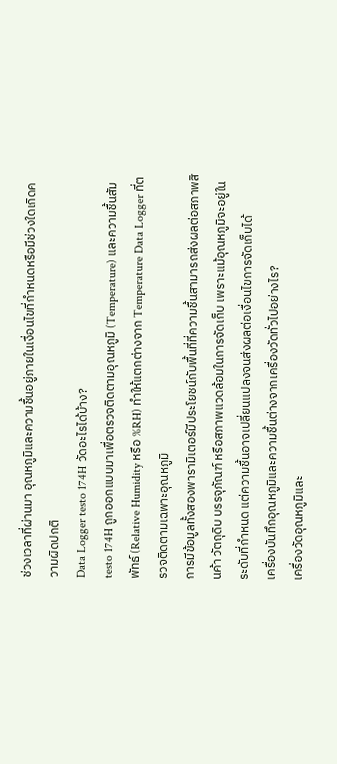ช่วงเวลาที่ผ่านมา อุณหภูมิและความชื้นอยู่ภายในเงื่อนไขที่กำหนดหรือมีช่วงใดเกิดความผิดปกติ
Data Logger testo 174H วัดอะไรได้บ้าง?
testo 174H ถูกออกแบบมาเพื่อตรวจติดตามอุณหภูมิ (Temperature) และความชื้นสัมพัทธ์ (Relative Humidity หรือ %RH) ทำให้แตกต่างจาก Temperature Data Logger ที่ตรวจติดตามเฉพาะอุณหภูมิ
การมีข้อมูลทั้งสองพารามิเตอร์มีประโยชน์กับพื้นที่ที่ความชื้นสามารถส่งผลต่อสภาพสินค้า วัตถุดิบ บรรจุภัณฑ์ หรือสภาพแวดล้อมในการจัดเก็บ เพราะแม้อุณหภูมิจะอยู่ในระดับที่กำหนด แต่ความชื้นอาจเปลี่ยนแปลงจนส่งผลต่อเงื่อนไขการจัดเก็บได้
เครื่องบันทึกอุณหภูมิและความชื้นต่างจากเครื่องวัดทั่วไปอย่างไร?
เครื่องวัดอุณหภูมิและ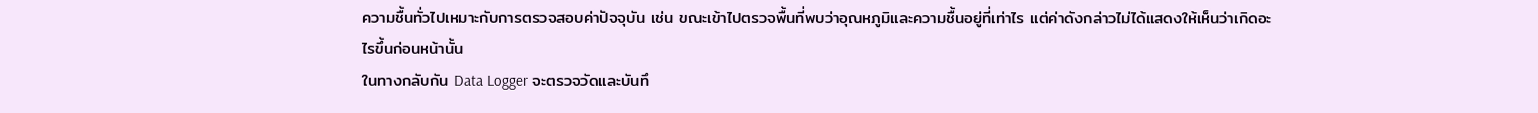ความชื้นทั่วไปเหมาะกับการตรวจสอบค่าปัจจุบัน เช่น ขณะเข้าไปตรวจพื้นที่พบว่าอุณหภูมิและความชื้นอยู่ที่เท่าไร แต่ค่าดังกล่าวไม่ได้แสดงให้เห็นว่าเกิดอะไรขึ้นก่อนหน้านั้น
ในทางกลับกัน Data Logger จะตรวจวัดและบันทึ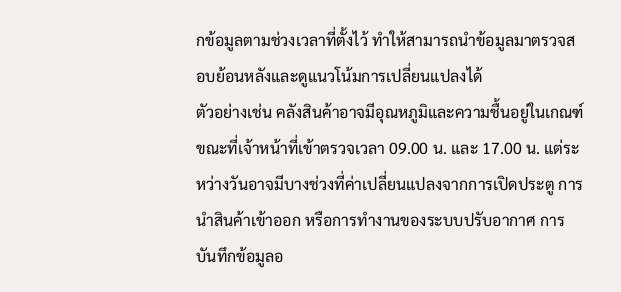กข้อมูลตามช่วงเวลาที่ตั้งไว้ ทำให้สามารถนำข้อมูลมาตรวจสอบย้อนหลังและดูแนวโน้มการเปลี่ยนแปลงได้
ตัวอย่างเช่น คลังสินค้าอาจมีอุณหภูมิและความชื้นอยู่ในเกณฑ์ขณะที่เจ้าหน้าที่เข้าตรวจเวลา 09.00 น. และ 17.00 น. แต่ระหว่างวันอาจมีบางช่วงที่ค่าเปลี่ยนแปลงจากการเปิดประตู การนำสินค้าเข้าออก หรือการทำงานของระบบปรับอากาศ การบันทึกข้อมูลอ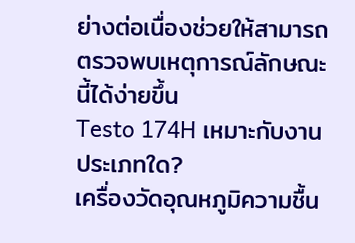ย่างต่อเนื่องช่วยให้สามารถตรวจพบเหตุการณ์ลักษณะนี้ได้ง่ายขึ้น
Testo 174H เหมาะกับงานประเภทใด?
เครื่องวัดอุณหภูมิความชื้น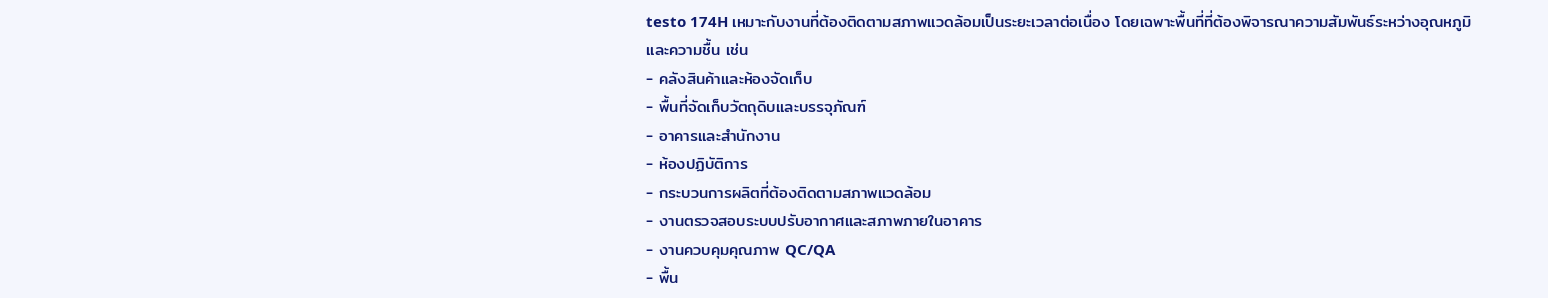testo 174H เหมาะกับงานที่ต้องติดตามสภาพแวดล้อมเป็นระยะเวลาต่อเนื่อง โดยเฉพาะพื้นที่ที่ต้องพิจารณาความสัมพันธ์ระหว่างอุณหภูมิและความชื้น เช่น
- คลังสินค้าและห้องจัดเก็บ
- พื้นที่จัดเก็บวัตถุดิบและบรรจุภัณฑ์
- อาคารและสำนักงาน
- ห้องปฏิบัติการ
- กระบวนการผลิตที่ต้องติดตามสภาพแวดล้อม
- งานตรวจสอบระบบปรับอากาศและสภาพภายในอาคาร
- งานควบคุมคุณภาพ QC/QA
- พื้น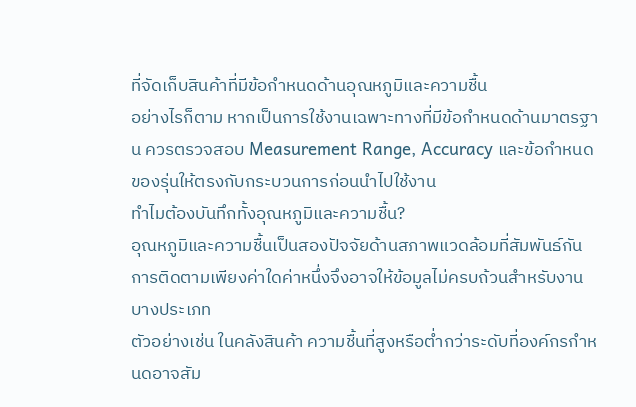ที่จัดเก็บสินค้าที่มีข้อกำหนดด้านอุณหภูมิและความชื้น
อย่างไรก็ตาม หากเป็นการใช้งานเฉพาะทางที่มีข้อกำหนดด้านมาตรฐาน ควรตรวจสอบ Measurement Range, Accuracy และข้อกำหนดของรุ่นให้ตรงกับกระบวนการก่อนนำไปใช้งาน
ทำไมต้องบันทึกทั้งอุณหภูมิและความชื้น?
อุณหภูมิและความชื้นเป็นสองปัจจัยด้านสภาพแวดล้อมที่สัมพันธ์กัน การติดตามเพียงค่าใดค่าหนึ่งจึงอาจให้ข้อมูลไม่ครบถ้วนสำหรับงานบางประเภท
ตัวอย่างเช่น ในคลังสินค้า ความชื้นที่สูงหรือต่ำกว่าระดับที่องค์กรกำหนดอาจสัม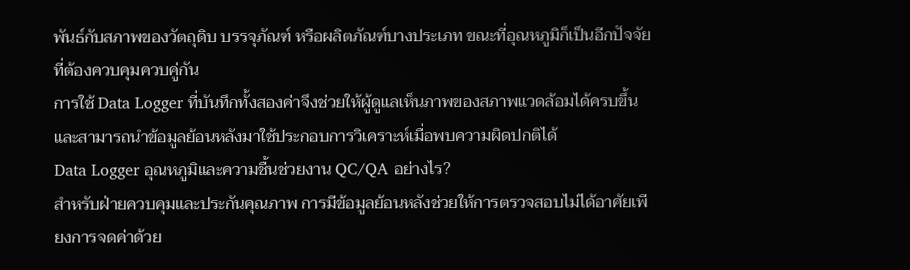พันธ์กับสภาพของวัตถุดิบ บรรจุภัณฑ์ หรือผลิตภัณฑ์บางประเภท ขณะที่อุณหภูมิก็เป็นอีกปัจจัยที่ต้องควบคุมควบคู่กัน
การใช้ Data Logger ที่บันทึกทั้งสองค่าจึงช่วยให้ผู้ดูแลเห็นภาพของสภาพแวดล้อมได้ครบขึ้น และสามารถนำข้อมูลย้อนหลังมาใช้ประกอบการวิเคราะห์เมื่อพบความผิดปกติได้
Data Logger อุณหภูมิและความชื้นช่วยงาน QC/QA อย่างไร?
สำหรับฝ่ายควบคุมและประกันคุณภาพ การมีข้อมูลย้อนหลังช่วยให้การตรวจสอบไม่ได้อาศัยเพียงการจดค่าด้วย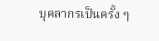บุคลากรเป็นครั้ง ๆ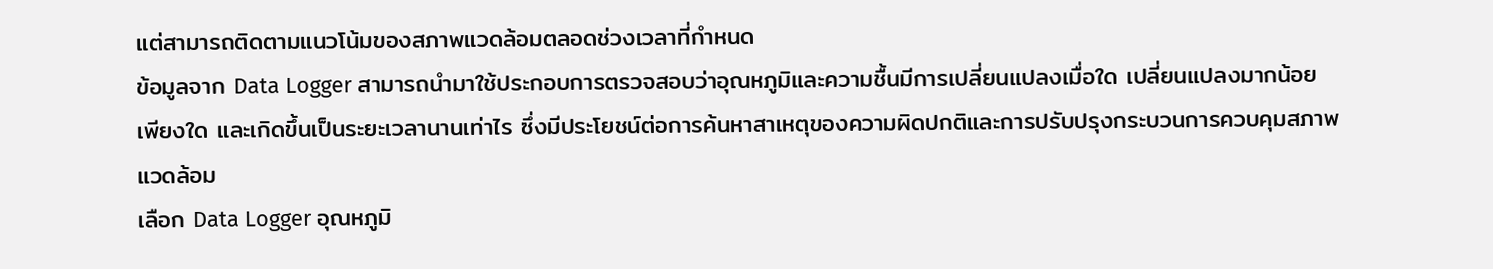แต่สามารถติดตามแนวโน้มของสภาพแวดล้อมตลอดช่วงเวลาที่กำหนด
ข้อมูลจาก Data Logger สามารถนำมาใช้ประกอบการตรวจสอบว่าอุณหภูมิและความชื้นมีการเปลี่ยนแปลงเมื่อใด เปลี่ยนแปลงมากน้อยเพียงใด และเกิดขึ้นเป็นระยะเวลานานเท่าไร ซึ่งมีประโยชน์ต่อการค้นหาสาเหตุของความผิดปกติและการปรับปรุงกระบวนการควบคุมสภาพแวดล้อม
เลือก Data Logger อุณหภูมิ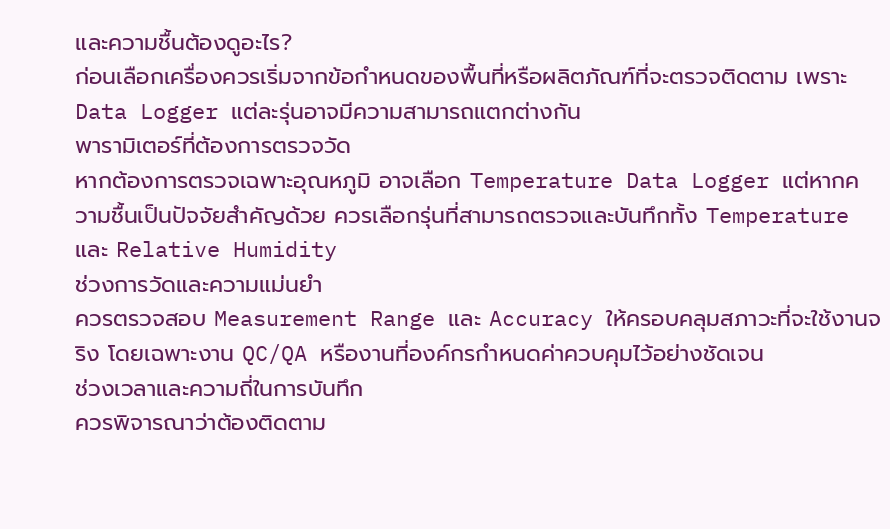และความชื้นต้องดูอะไร?
ก่อนเลือกเครื่องควรเริ่มจากข้อกำหนดของพื้นที่หรือผลิตภัณฑ์ที่จะตรวจติดตาม เพราะ Data Logger แต่ละรุ่นอาจมีความสามารถแตกต่างกัน
พารามิเตอร์ที่ต้องการตรวจวัด
หากต้องการตรวจเฉพาะอุณหภูมิ อาจเลือก Temperature Data Logger แต่หากความชื้นเป็นปัจจัยสำคัญด้วย ควรเลือกรุ่นที่สามารถตรวจและบันทึกทั้ง Temperature และ Relative Humidity
ช่วงการวัดและความแม่นยำ
ควรตรวจสอบ Measurement Range และ Accuracy ให้ครอบคลุมสภาวะที่จะใช้งานจริง โดยเฉพาะงาน QC/QA หรืองานที่องค์กรกำหนดค่าควบคุมไว้อย่างชัดเจน
ช่วงเวลาและความถี่ในการบันทึก
ควรพิจารณาว่าต้องติดตาม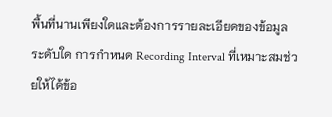พื้นที่นานเพียงใดและต้องการรายละเอียดของข้อมูลระดับใด การกำหนด Recording Interval ที่เหมาะสมช่วยให้ได้ข้อ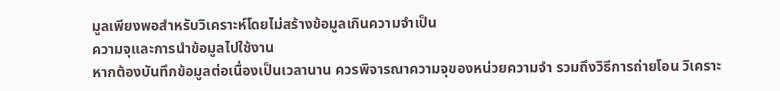มูลเพียงพอสำหรับวิเคราะห์โดยไม่สร้างข้อมูลเกินความจำเป็น
ความจุและการนำข้อมูลไปใช้งาน
หากต้องบันทึกข้อมูลต่อเนื่องเป็นเวลานาน ควรพิจารณาความจุของหน่วยความจำ รวมถึงวิธีการถ่ายโอน วิเคราะ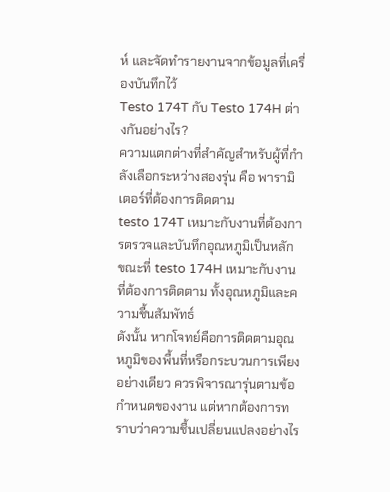ห์ และจัดทำรายงานจากข้อมูลที่เครื่องบันทึกไว้
Testo 174T กับ Testo 174H ต่างกันอย่างไร?
ความแตกต่างที่สำคัญสำหรับผู้ที่กำลังเลือกระหว่างสองรุ่น คือ พารามิเตอร์ที่ต้องการติดตาม
testo 174T เหมาะกับงานที่ต้องการตรวจและบันทึกอุณหภูมิเป็นหลัก ขณะที่ testo 174H เหมาะกับงานที่ต้องการติดตาม ทั้งอุณหภูมิและความชื้นสัมพัทธ์
ดังนั้น หากโจทย์คือการติดตามอุณหภูมิของพื้นที่หรือกระบวนการเพียงอย่างเดียว ควรพิจารณารุ่นตามข้อกำหนดของงาน แต่หากต้องการทราบว่าความชื้นเปลี่ยนแปลงอย่างไร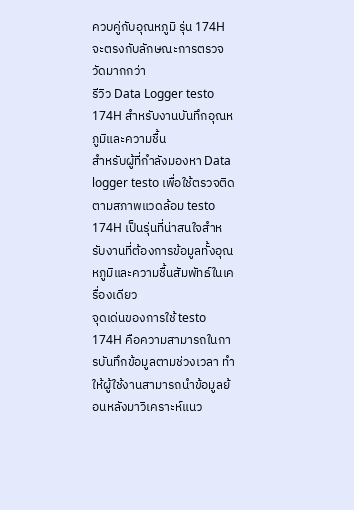ควบคู่กับอุณหภูมิ รุ่น 174H จะตรงกับลักษณะการตรวจวัดมากกว่า
รีวิว Data Logger testo 174H สำหรับงานบันทึกอุณหภูมิและความชื้น
สำหรับผู้ที่กำลังมองหา Data logger testo เพื่อใช้ตรวจติดตามสภาพแวดล้อม testo 174H เป็นรุ่นที่น่าสนใจสำหรับงานที่ต้องการข้อมูลทั้งอุณหภูมิและความชื้นสัมพัทธ์ในเครื่องเดียว
จุดเด่นของการใช้ testo 174H คือความสามารถในการบันทึกข้อมูลตามช่วงเวลา ทำให้ผู้ใช้งานสามารถนำข้อมูลย้อนหลังมาวิเคราะห์แนว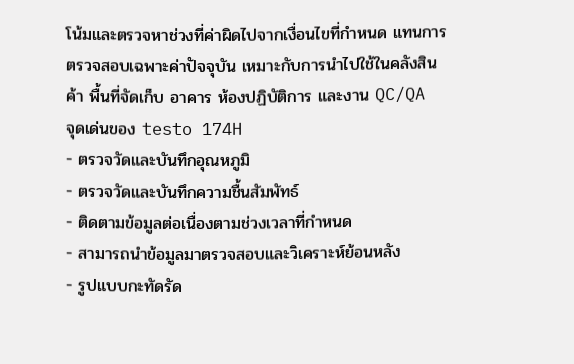โน้มและตรวจหาช่วงที่ค่าผิดไปจากเงื่อนไขที่กำหนด แทนการตรวจสอบเฉพาะค่าปัจจุบัน เหมาะกับการนำไปใช้ในคลังสินค้า พื้นที่จัดเก็บ อาคาร ห้องปฏิบัติการ และงาน QC/QA
จุดเด่นของ testo 174H
- ตรวจวัดและบันทึกอุณหภูมิ
- ตรวจวัดและบันทึกความชื้นสัมพัทธ์
- ติดตามข้อมูลต่อเนื่องตามช่วงเวลาที่กำหนด
- สามารถนำข้อมูลมาตรวจสอบและวิเคราะห์ย้อนหลัง
- รูปแบบกะทัดรัด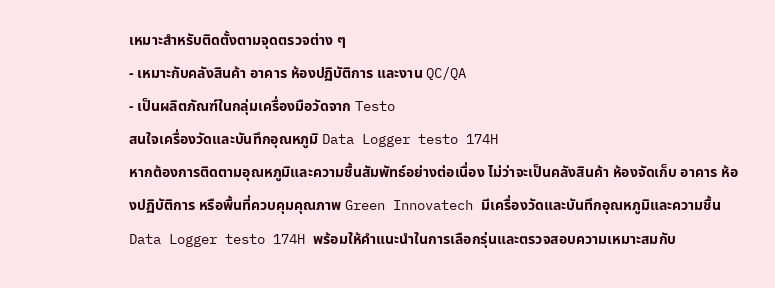เหมาะสำหรับติดตั้งตามจุดตรวจต่าง ๆ
- เหมาะกับคลังสินค้า อาคาร ห้องปฏิบัติการ และงาน QC/QA
- เป็นผลิตภัณฑ์ในกลุ่มเครื่องมือวัดจาก Testo
สนใจเครื่องวัดและบันทึกอุณหภูมิ Data Logger testo 174H
หากต้องการติดตามอุณหภูมิและความชื้นสัมพัทธ์อย่างต่อเนื่อง ไม่ว่าจะเป็นคลังสินค้า ห้องจัดเก็บ อาคาร ห้องปฏิบัติการ หรือพื้นที่ควบคุมคุณภาพ Green Innovatech มีเครื่องวัดและบันทึกอุณหภูมิและความชื้น Data Logger testo 174H พร้อมให้คำแนะนำในการเลือกรุ่นและตรวจสอบความเหมาะสมกับ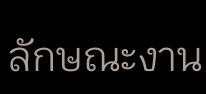ลักษณะงาน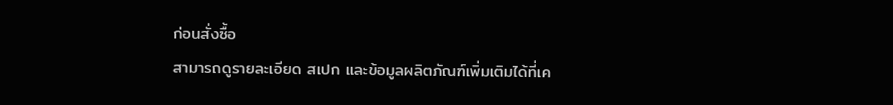ก่อนสั่งซื้อ
สามารถดูรายละเอียด สเปก และข้อมูลผลิตภัณฑ์เพิ่มเติมได้ที่เค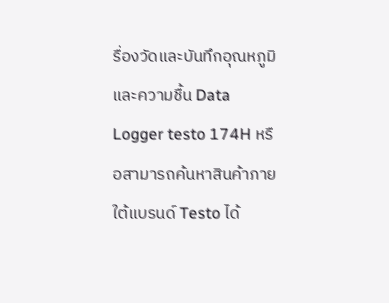รื่องวัดและบันทึกอุณหภูมิและความชื้น Data Logger testo 174H หรือสามารถค้นหาสินค้าภายใต้แบรนด์ Testo ได้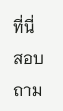ที่นี่
สอบถาม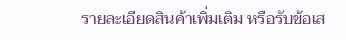รายละเอียดสินค้าเพิ่มเติม หรือรับข้อเส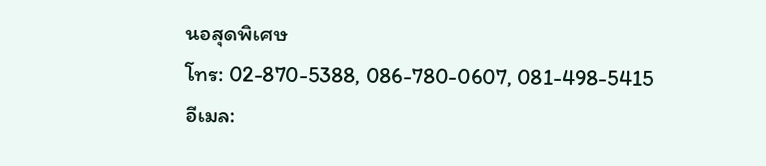นอสุดพิเศษ
โทร: 02-870-5388, 086-780-0607, 081-498-5415
อีเมล: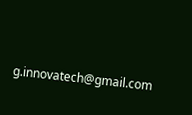g.innovatech@gmail.com